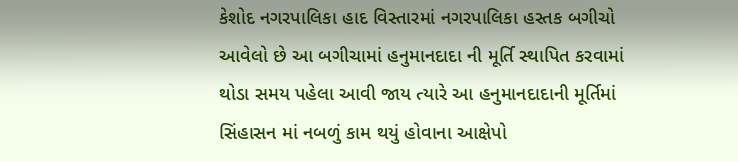કેશોદ નગરપાલિકા હાદ વિસ્તારમાં નગરપાલિકા હસ્તક બગીચો આવેલો છે આ બગીચામાં હનુમાનદાદા ની મૂર્તિ સ્થાપિત કરવામાં થોડા સમય પહેલા આવી જાય ત્યારે આ હનુમાનદાદાની મૂર્તિમાં સિંહાસન માં નબળું કામ થયું હોવાના આક્ષેપો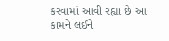કરવામાં આવી રહ્યા છે આ કામને લઈને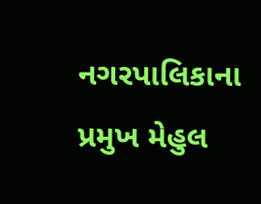નગરપાલિકાના પ્રમુખ મેહુલ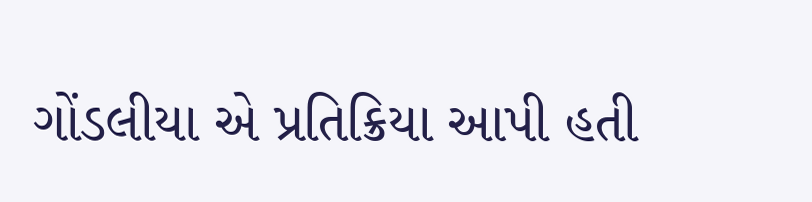ગોંડલીયા એ પ્રતિક્રિયા આપી હતી